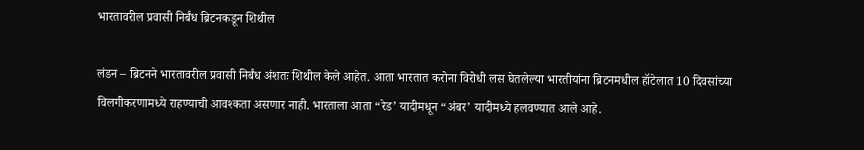भारतावरील प्रवासी निर्बंध ब्रिटनकडून शिथील

लंडन – ब्रिटनने भारतावरील प्रवासी निर्बंध अंशतः शिथील केले आहेत. आता भारतात करोना विरोधी लस घेतलेल्या भारतीयांना ब्रिटनमधील हॉटेलात 10 दिवसांच्या विलगीकरणामध्ये राहण्याची आवश्कता असणार नाही. भारताला आता “रेड’ यादीमधून “अंबर’ यादीमध्ये हलवण्यात आले आहे.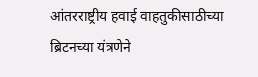आंतरराष्ट्रीय हवाई वाहतुकीसाठीच्या ब्रिटनच्या यंत्रणेने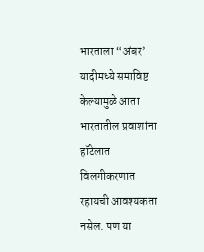भारताला “अंबर’ यादीमध्ये समाविष्ट केल्यामुळे आता भारतातील प्रवाशांना हॉटेलात विलगीकरणात रहायची आवश्यकता नसेल. पण या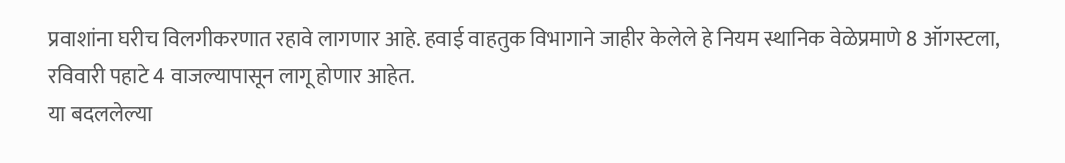प्रवाशांना घरीच विलगीकरणात रहावे लागणार आहे. हवाई वाहतुक विभागाने जाहीर केलेले हे नियम स्थानिक वेळेप्रमाणे 8 ऑगस्टला, रविवारी पहाटे 4 वाजल्यापासून लागू होणार आहेत.
या बदललेल्या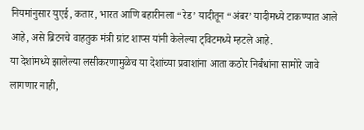नियमांनुसार युएई, कतार, भारत आणि बहारीनला “रेड’ यादीतून “अंबर’ यादीमध्ये टाकण्यात आले आहे, असे ब्रिटनचे वाहतुक मंत्री ग्रांट शाप्स यांनी केलेल्या ट्विटमध्ये म्हटले आहे.
या देशांमध्ये झालेल्या लसीकरणामुळेच या देशांच्या प्रवाशांना आता कठोर निर्बंधांना सामोरे जावे लागणार नाही,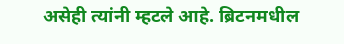असेही त्यांनी म्हटले आहे. ब्रिटनमधील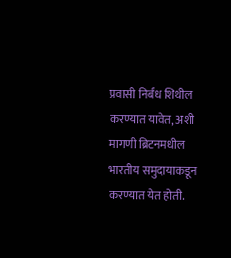प्रवासी निर्बंध शिथील करण्यात यावेत, अशी मागणी ब्रिटनमधील भारतीय समुदायाकडून करण्यात येत होती.